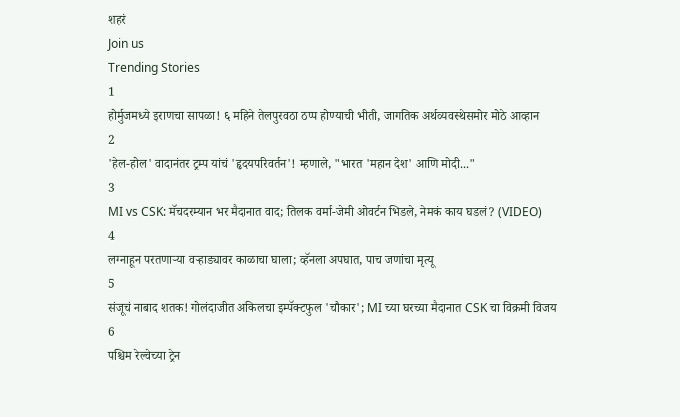शहरं
Join us
Trending Stories
1
होर्मुजमध्ये इराणचा सापळा! ६ महिने तेलपुरवठा ठप्प होण्याची भीती, जागतिक अर्थव्यवस्थेसमोर मोठे आव्हान
2
'हेल-होल' वादानंतर ट्रम्प यांचं 'हृदयपरिवर्तन'! म्हणाले, "भारत 'महान देश' आणि मोदी..."
3
MI vs CSK: मॅचदरम्यान भर मैदानात वाद; तिलक वर्मा-जेमी ओवर्टन भिडले, नेमकं काय घडलं? (VIDEO)
4
लग्नाहून परतणाऱ्या वऱ्हाड्यावर काळाचा घाला; व्हॅनला अपघात, पाच जणांचा मृत्यू
5
संजूचं नाबाद शतक! गोलंदाजीत अकिलचा इम्पॅक्टफुल 'चौकार'; MI च्या घरच्या मैदानात CSK चा विक्रमी विजय
6
पश्चिम रेल्वेच्या ट्रेन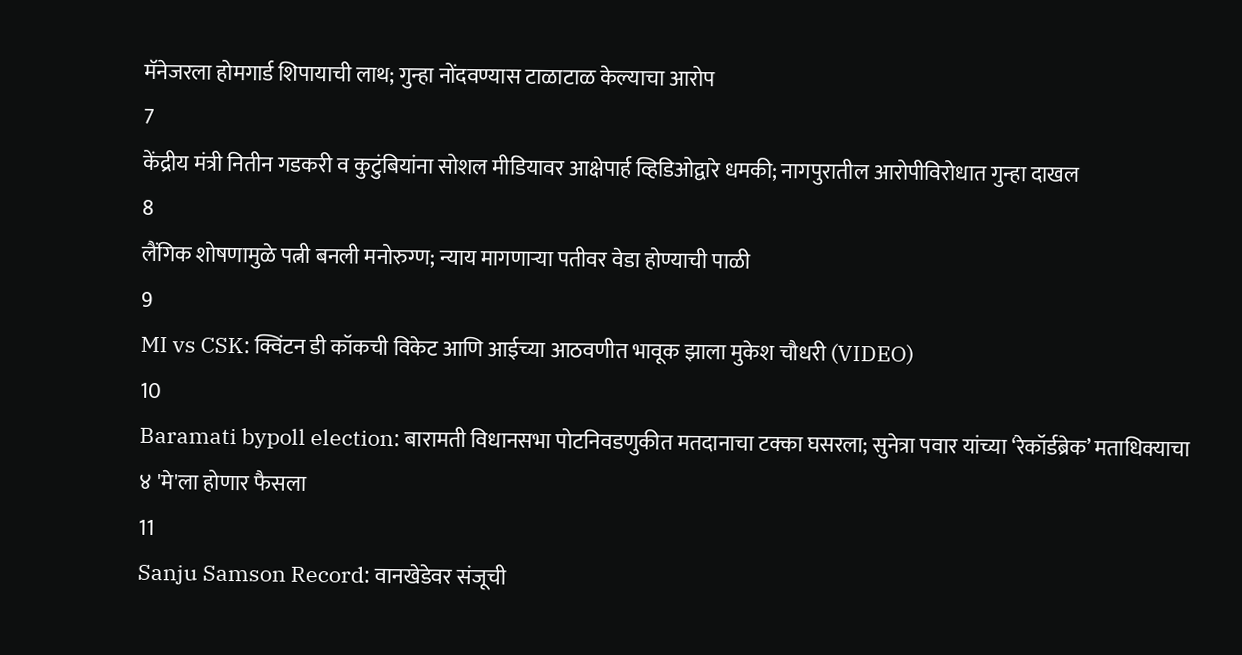मॅनेजरला होमगार्ड शिपायाची लाथ; गुन्हा नोंदवण्यास टाळाटाळ केल्याचा आरोप
7
केंद्रीय मंत्री नितीन गडकरी व कुटुंबियांना सोशल मीडियावर आक्षेपार्ह व्हिडिओद्वारे धमकी; नागपुरातील आरोपीविरोधात गुन्हा दाखल
8
लैंगिक शोषणामुळे पत्नी बनली मनोरुग्ण; न्याय मागणाऱ्या पतीवर वेडा होण्याची पाळी
9
MI vs CSK: क्विंटन डी कॉकची विकेट आणि आईच्या आठवणीत भावूक झाला मुकेश चौधरी (VIDEO)
10
Baramati bypoll election: बारामती विधानसभा पोटनिवडणुकीत मतदानाचा टक्का घसरला; सुनेत्रा पवार यांच्या ‘रेकॉर्डब्रेक’ मताधिक्याचा ४ 'मे'ला होणार फैसला
11
Sanju Samson Record: वानखेडेवर संजूची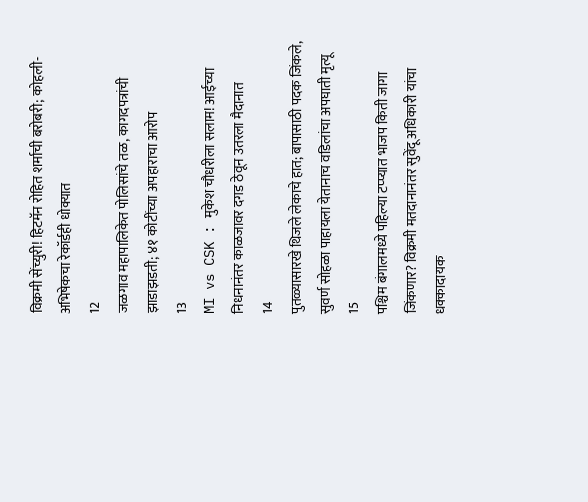विक्रमी सेंच्युरी! हिटमॅन रोहित शर्माची बरोबरी; कोहली-अभिषेकचा रेकॉर्डही धोक्यात
12
जळगाव महापालिकेत पोलिसांचे तळ, कागदपत्रांची झाडाझडती; ४१ कोटींच्या अपहाराचा आरोप
13
MI vs CSK : मुकेश चौधरीला सलाम! आईच्या निधनानंतर काळजावर दगड ठेवून उतरला मैदानात
14
पुतळ्यासारखे थिजले लेकाचे हात; बापासाठी पदक जिंकले, सुवर्ण सोहळा पाहायला येतानाच वडिलांचा अपघाती मृत्यू
15
पश्चिम बंगालमध्ये पहिल्या टप्प्यात भाजप किती जागा जिंकणार? विक्रमी मतदानानंतर सुवेंदू अधिकारी यांचा धक्कादायक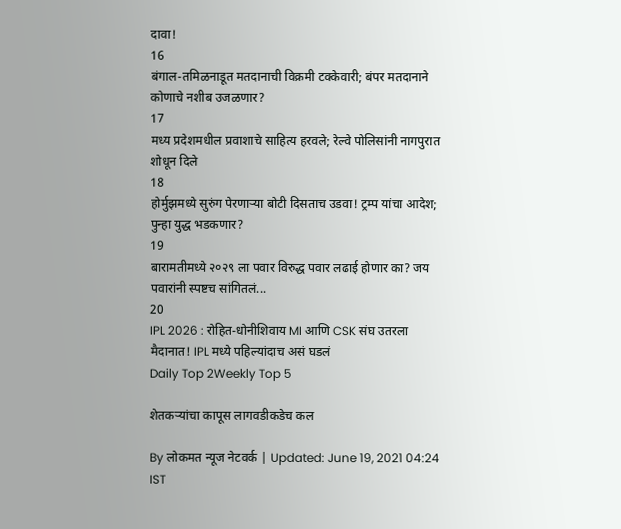दावा!
16
बंगाल-तमिळनाडूत मतदानाची विक्रमी टक्केवारी; बंपर मतदानाने कोणाचे नशीब उजळणार?
17
मध्य प्रदेशमधील प्रवाशाचे साहित्य हरवले; रेल्वे पोलिसांनी नागपुरात शोधून दिले
18
होर्मुझमध्ये सुरुंग पेरणाऱ्या बोटी दिसताच उडवा! ट्रम्प यांचा आदेश; पुन्हा युद्ध भडकणार?
19
बारामतीमध्ये २०२९ ला पवार विरुद्ध पवार लढाई होणार का? जय पवारांनी स्पष्टच सांगितलं...
20
IPL 2026 : रोहित-धोनीशिवाय MI आणि CSK संघ उतरला मैदानात! IPL मध्ये पहिल्यांदाच असं घडलं
Daily Top 2Weekly Top 5

शेतकऱ्यांचा कापूस लागवडीकडेच कल

By लोकमत न्यूज नेटवर्क | Updated: June 19, 2021 04:24 IST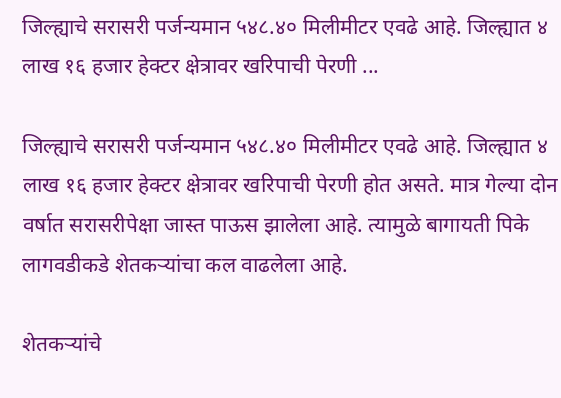जिल्ह्याचे सरासरी पर्जन्यमान ५४८.४० मिलीमीटर एवढे आहे. जिल्ह्यात ४ लाख १६ हजार हेक्टर क्षेत्रावर खरिपाची पेरणी ...

जिल्ह्याचे सरासरी पर्जन्यमान ५४८.४० मिलीमीटर एवढे आहे. जिल्ह्यात ४ लाख १६ हजार हेक्टर क्षेत्रावर खरिपाची पेरणी होत असते. मात्र गेल्या दोन वर्षात सरासरीपेक्षा जास्त पाऊस झालेला आहे. त्यामुळे बागायती पिके लागवडीकडे शेतकऱ्यांचा कल वाढलेला आहे.

शेतकऱ्यांचे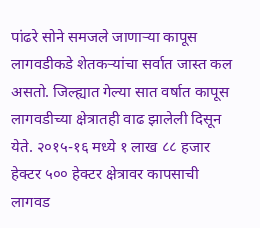पांढरे सोने समजले जाणाऱ्या कापूस लागवडीकडे शेतकऱ्यांचा सर्वात जास्त कल असतो. जिल्ह्यात गेल्या सात वर्षात कापूस लागवडीच्या क्षेत्रातही वाढ झालेली दिसून येते. २०१५-१६ मध्ये १ लाख ८८ हजार हेक्टर ५०० हेक्टर क्षेत्रावर कापसाची लागवड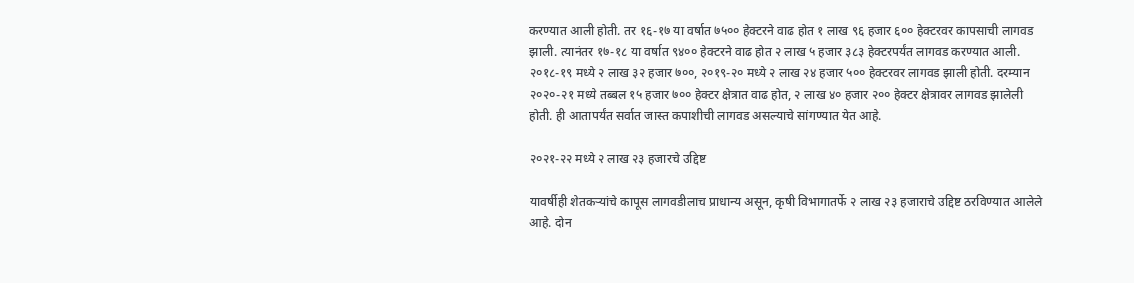करण्यात आली होती. तर १६-१७ या वर्षात ७५०० हेक्टरने वाढ होत १ लाख ९६ हजार ६०० हेक्टरवर कापसाची लागवड झाली. त्यानंतर १७-१८ या वर्षात ९४०० हेक्टरने वाढ होत २ लाख ५ हजार ३८३ हेक्टरपर्यंत लागवड करण्यात आली. २०१८-१९ मध्ये २ लाख ३२ हजार ७००, २०१९-२० मध्ये २ लाख २४ हजार ५०० हेक्टरवर लागवड झाली होती. दरम्यान २०२०-२१ मध्ये तब्बल १५ हजार ७०० हेक्टर क्षेत्रात वाढ होत, २ लाख ४० हजार २०० हेक्टर क्षेत्रावर लागवड झालेली होती. ही आतापर्यंत सर्वात जास्त कपाशीची लागवड असल्याचे सांगण्यात येत आहे.

२०२१-२२ मध्ये २ लाख २३ हजारचे उद्दिष्ट

यावर्षीही शेतकऱ्यांचे कापूस लागवडीलाच प्राधान्य असून, कृषी विभागातर्फे २ लाख २३ हजाराचे उद्दिष्ट ठरविण्यात आलेले आहे. दोन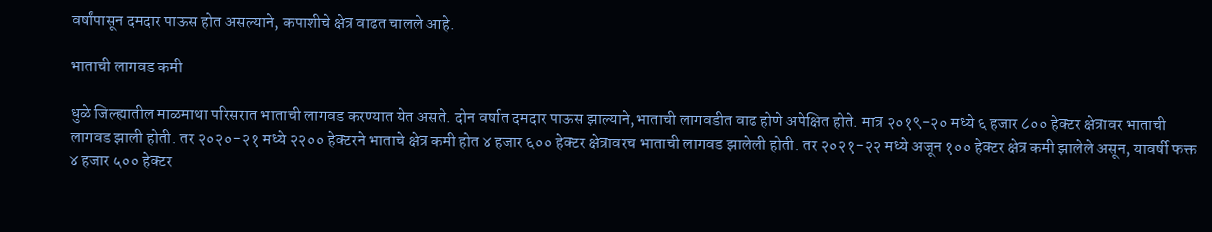वर्षांपासून दमदार पाऊस होत असल्याने, कपाशीचे क्षेत्र वाढत चालले आहे.

भाताची लागवड कमी

धुळे जिल्ह्यातील माळमाथा परिसरात भाताची लागवड करण्यात येत असते. दोन वर्षात दमदार पाऊस झाल्याने,भाताची लागवडीत वाढ होणे अपेक्षित होते. मात्र २०१९-२० मध्ये ६ हजार ८०० हेक्टर क्षेत्रावर भाताची लागवड झाली होती. तर २०२०-२१ मध्ये २२०० हेक्टरने भाताचे क्षेत्र कमी होत ४ हजार ६०० हेक्टर क्षेत्रावरच भाताची लागवड झालेली होती. तर २०२१-२२ मध्ये अजून १०० हेक्टर क्षेत्र कमी झालेले असून, यावर्षी फक्त ४ हजार ५०० हेक्टर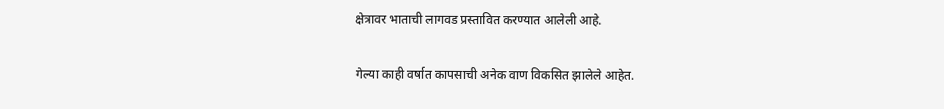क्षेत्रावर भाताची लागवड प्रस्तावित करण्यात आलेली आहे.

गेल्या काही वर्षात कापसाची अनेक वाण विकसित झालेले आहेत.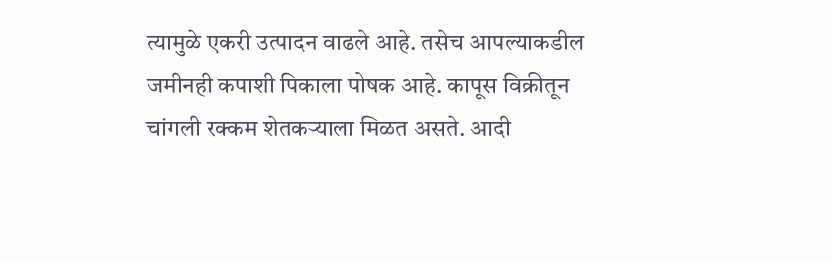त्यामुळे एकरी उत्पादन वाढले आहे. तसेच आपल्याकडील जमीनही कपाशी पिकाला पोषक आहे. कापूस विक्रीतून चांगली रक्कम शेतकऱ्याला मिळत असते. आदी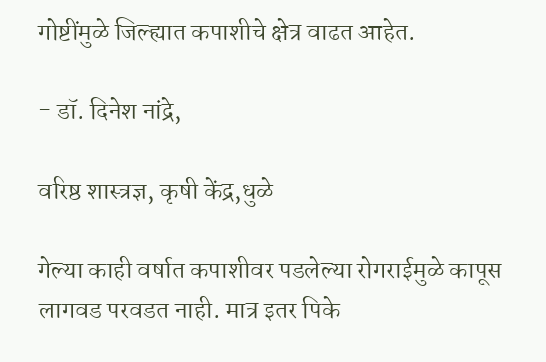गोष्टींमुळे जिल्ह्यात कपाशीचे क्षेत्र वाढत आहेत.

- डॉ. दिनेश नांद्रे,

वरिष्ठ शास्त्रज्ञ, कृषी केंद्र,धुळे

गेल्या काही वर्षात कपाशीवर पडलेल्या रोगराईमुळे कापूस लागवड परवडत नाही. मात्र इतर पिके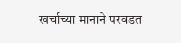खर्चाच्या मानाने परवडत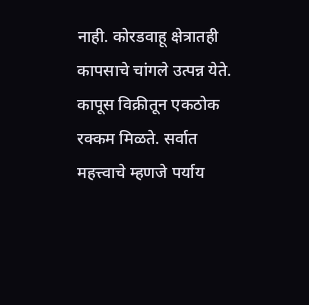नाही. कोरडवाहू क्षेत्रातही कापसाचे चांगले उत्पन्न येते. कापूस विक्रीतून एकठोक रक्कम मिळते. सर्वात महत्त्वाचे म्हणजे पर्याय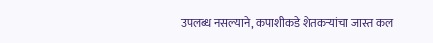उपलब्ध नसल्याने, कपाशीकडे शेतकऱ्यांचा जास्त कल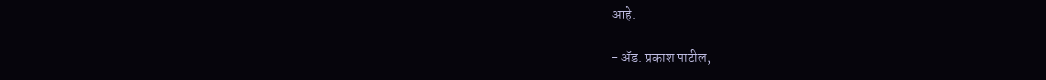आहे.

- ॲड. प्रकाश पाटील,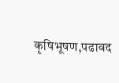कृषिभूषण,पढावद